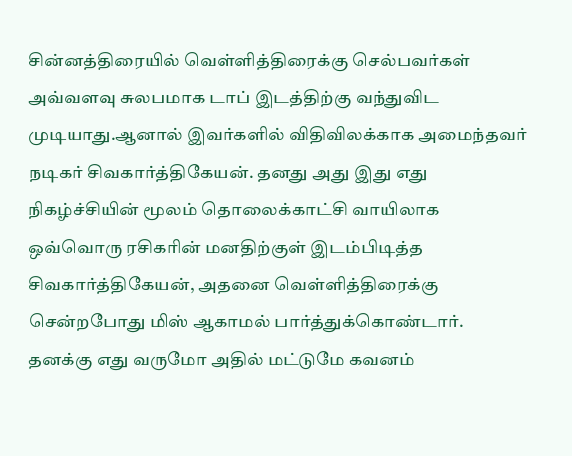சின்னத்திரையில் வெள்ளித்திரைக்கு செல்பவர்கள் அவ்வளவு சுலபமாக டாப் இடத்திற்கு வந்துவிட முடியாது.ஆனால் இவர்களில் விதிவிலக்காக அமைந்தவர் நடிகர் சிவகார்த்திகேயன். தனது அது இது எது நிகழ்ச்சியின் மூலம் தொலைக்காட்சி வாயிலாக ஒவ்வொரு ரசிகரின் மனதிற்குள் இடம்பிடித்த சிவகார்த்திகேயன், அதனை வெள்ளித்திரைக்கு சென்றபோது மிஸ் ஆகாமல் பார்த்துக்கொண்டார்.
தனக்கு எது வருமோ அதில் மட்டுமே கவனம்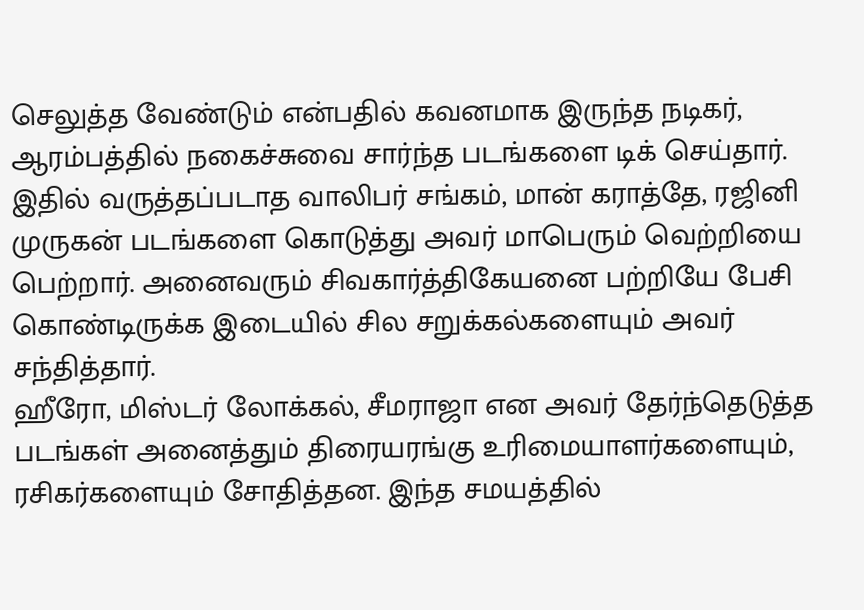செலுத்த வேண்டும் என்பதில் கவனமாக இருந்த நடிகர், ஆரம்பத்தில் நகைச்சுவை சார்ந்த படங்களை டிக் செய்தார். இதில் வருத்தப்படாத வாலிபர் சங்கம், மான் கராத்தே, ரஜினி முருகன் படங்களை கொடுத்து அவர் மாபெரும் வெற்றியை பெற்றார். அனைவரும் சிவகார்த்திகேயனை பற்றியே பேசி கொண்டிருக்க இடையில் சில சறுக்கல்களையும் அவர் சந்தித்தார்.
ஹீரோ, மிஸ்டர் லோக்கல், சீமராஜா என அவர் தேர்ந்தெடுத்த படங்கள் அனைத்தும் திரையரங்கு உரிமையாளர்களையும், ரசிகர்களையும் சோதித்தன. இந்த சமயத்தில்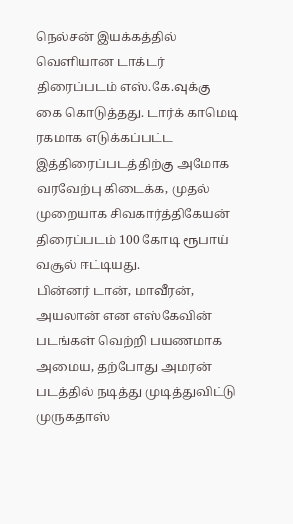நெல்சன் இயக்கத்தில் வெளியான டாக்டர் திரைப்படம் எஸ்.கே.வுக்கு கை கொடுத்தது. டார்க் காமெடி ரகமாக எடுக்கப்பட்ட இத்திரைப்படத்திற்கு அமோக வரவேற்பு கிடைக்க, முதல் முறையாக சிவகார்த்திகேயன் திரைப்படம் 100 கோடி ரூபாய் வசூல் ஈட்டியது.
பின்னர் டான், மாவீரன், அயலான் என எஸ்கேவின் படங்கள் வெற்றி பயணமாக அமைய, தற்போது அமரன் படத்தில் நடித்து முடித்துவிட்டு முருகதாஸ்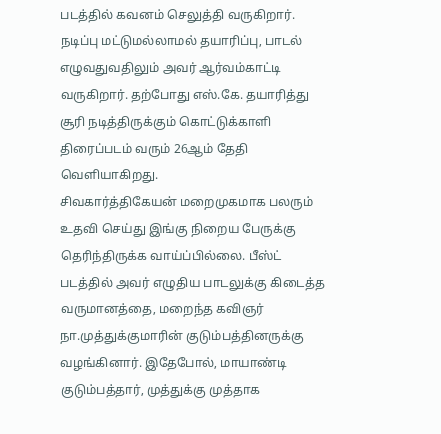படத்தில் கவனம் செலுத்தி வருகிறார். நடிப்பு மட்டுமல்லாமல் தயாரிப்பு, பாடல் எழுவதுவதிலும் அவர் ஆர்வம்காட்டி வருகிறார். தற்போது எஸ்.கே. தயாரித்து சூரி நடித்திருக்கும் கொட்டுக்காளி திரைப்படம் வரும் 26ஆம் தேதி வெளியாகிறது.
சிவகார்த்திகேயன் மறைமுகமாக பலரும் உதவி செய்து இங்கு நிறைய பேருக்கு தெரிந்திருக்க வாய்ப்பில்லை. பீஸ்ட் படத்தில் அவர் எழுதிய பாடலுக்கு கிடைத்த வருமானத்தை, மறைந்த கவிஞர் நா.முத்துக்குமாரின் குடும்பத்தினருக்கு வழங்கினார். இதேபோல், மாயாண்டி குடும்பத்தார், முத்துக்கு முத்தாக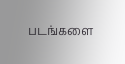படங்களை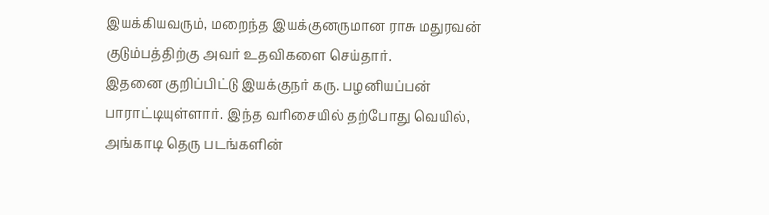இயக்கியவரும், மறைந்த இயக்குனருமான ராசு மதுரவன் குடும்பத்திற்கு அவர் உதவிகளை செய்தார்.
இதனை குறிப்பிட்டு இயக்குநர் கரு. பழனியப்பன் பாராட்டியுள்ளார். இந்த வரிசையில் தற்போது வெயில், அங்காடி தெரு படங்களின்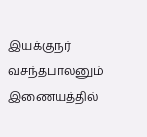இயக்குநர் வசந்தபாலனும் இணையத்தில்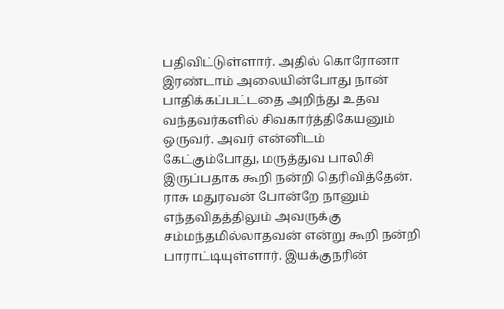பதிவிட்டுள்ளார். அதில் கொரோனா இரண்டாம் அலையின்போது நான் பாதிக்கப்பட்டதை அறிந்து உதவ வந்தவர்களில் சிவகார்த்திகேயனும் ஒருவர். அவர் என்னிடம் கேட்கும்போது, மருத்துவ பாலிசி இருப்பதாக கூறி நன்றி தெரிவித்தேன். ராசு மதுரவன் போன்றே நானும் எந்தவிதத்திலும் அவருக்கு சம்மந்தமில்லாதவன் என்று கூறி நன்றி பாராட்டியுள்ளார். இயக்குநரின்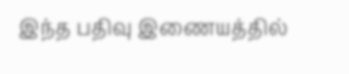இந்த பதிவு இணையத்தில்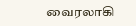வைரலாகி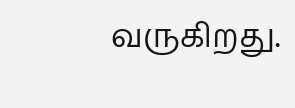வருகிறது.